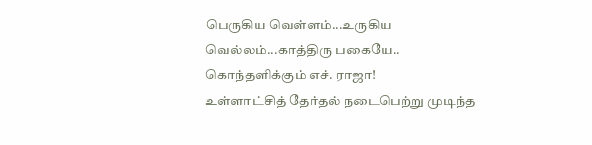பெருகிய வெள்ளம்...உருகிய வெல்லம்...காத்திரு பகையே.. கொந்தளிக்கும் எச். ராஜா!
உள்ளாட்சித் தேர்தல் நடைபெற்று முடிந்த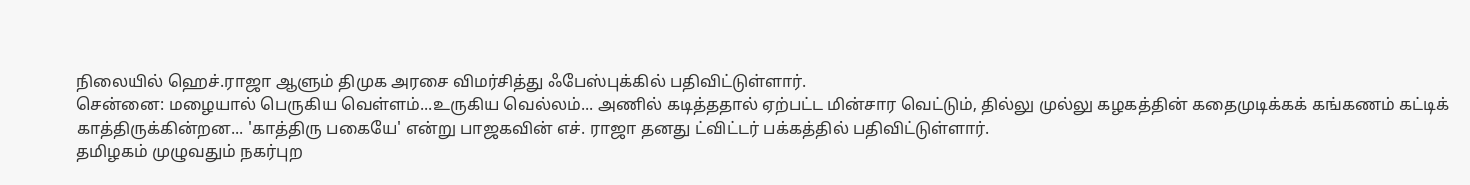நிலையில் ஹெச்.ராஜா ஆளும் திமுக அரசை விமர்சித்து ஃபேஸ்புக்கில் பதிவிட்டுள்ளார்.
சென்னை: மழையால் பெருகிய வெள்ளம்...உருகிய வெல்லம்... அணில் கடித்ததால் ஏற்பட்ட மின்சார வெட்டும், தில்லு முல்லு கழகத்தின் கதைமுடிக்கக் கங்கணம் கட்டிக் காத்திருக்கின்றன... 'காத்திரு பகையே' என்று பாஜகவின் எச். ராஜா தனது ட்விட்டர் பக்கத்தில் பதிவிட்டுள்ளார்.
தமிழகம் முழுவதும் நகர்புற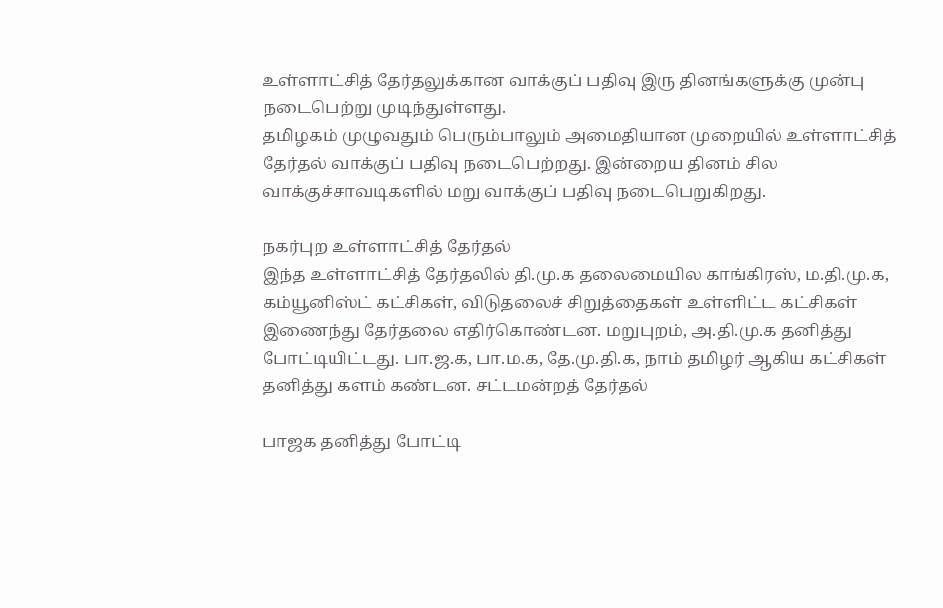உள்ளாட்சித் தேர்தலுக்கான வாக்குப் பதிவு இரு தினங்களுக்கு முன்பு நடைபெற்று முடிந்துள்ளது.
தமிழகம் முழுவதும் பெரும்பாலும் அமைதியான முறையில் உள்ளாட்சித் தேர்தல் வாக்குப் பதிவு நடைபெற்றது. இன்றைய தினம் சில வாக்குச்சாவடிகளில் மறு வாக்குப் பதிவு நடைபெறுகிறது.

நகர்புற உள்ளாட்சித் தேர்தல்
இந்த உள்ளாட்சித் தேர்தலில் தி.மு.க தலைமையில காங்கிரஸ், ம.தி.மு.க, கம்யூனிஸ்ட் கட்சிகள், விடுதலைச் சிறுத்தைகள் உள்ளிட்ட கட்சிகள் இணைந்து தேர்தலை எதிர்கொண்டன. மறுபுறம், அ.தி.மு.க தனித்து போட்டியிட்டது. பா.ஜ.க, பா.ம.க, தே.மு.தி.க, நாம் தமிழர் ஆகிய கட்சிகள் தனித்து களம் கண்டன. சட்டமன்றத் தேர்தல்

பாஜக தனித்து போட்டி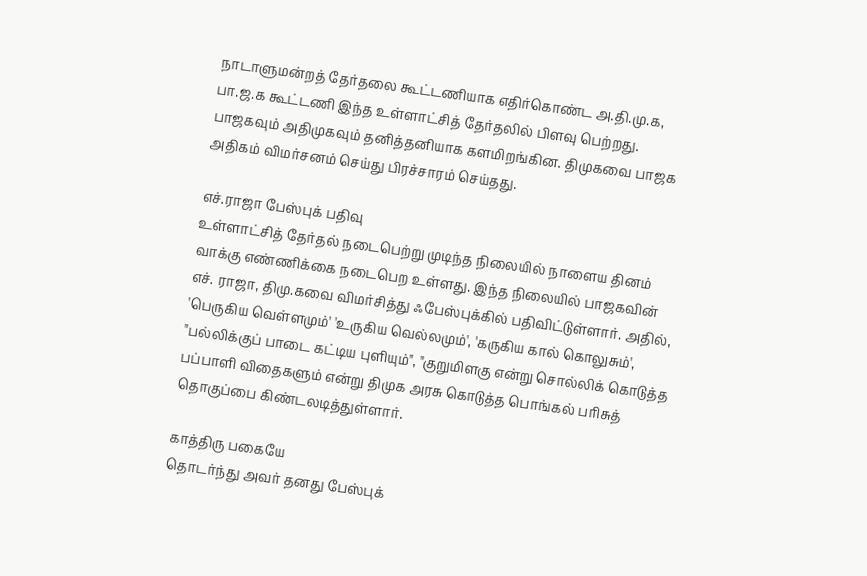நாடாளுமன்றத் தேர்தலை கூட்டணியாக எதிர்கொண்ட அ.தி.மு.க, பா.ஜ.க கூட்டணி இந்த உள்ளாட்சித் தேர்தலில் பிளவு பெற்றது. பாஜகவும் அதிமுகவும் தனித்தனியாக களமிறங்கின. திமுகவை பாஜக அதிகம் விமர்சனம் செய்து பிரச்சாரம் செய்தது.

எச்.ராஜா பேஸ்புக் பதிவு
உள்ளாட்சித் தேர்தல் நடைபெற்று முடிந்த நிலையில் நாளைய தினம் வாக்கு எண்ணிக்கை நடைபெற உள்ளது. இந்த நிலையில் பாஜகவின் எச். ராஜா, திமு.கவை விமர்சித்து ஃபேஸ்புக்கில் பதிவிட்டுள்ளார். அதில், 'பெருகிய வெள்ளமும்' 'உருகிய வெல்லமும்', 'கருகிய கால் கொலுசும்', "பல்லிக்குப் பாடை கட்டிய புளியும்", "குறுமிளகு என்று சொல்லிக் கொடுத்த பப்பாளி விதைகளும் என்று திமுக அரசு கொடுத்த பொங்கல் பரிசுத் தொகுப்பை கிண்டலடித்துள்ளார்.

காத்திரு பகையே
தொடர்ந்து அவர் தனது பேஸ்புக்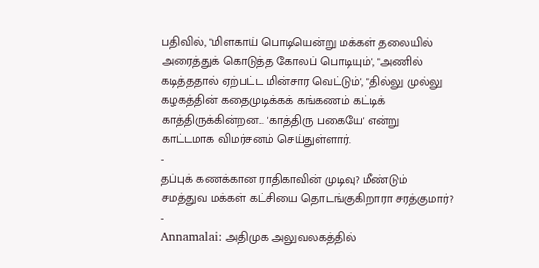பதிவில், "மிளகாய் பொடியென்று மக்கள் தலையில் அரைத்துக் கொடுத்த கோலப் பொடியும்', "அணில் கடித்ததால் ஏற்பட்ட மின்சார வெட்டும்', "தில்லு முல்லு கழகத்தின் கதைமுடிக்கக் கங்கணம் கட்டிக் காத்திருக்கின்றன... 'காத்திரு பகையே' என்று காட்டமாக விமர்சனம் செய்துள்ளார்.
-
தப்புக் கணக்கான ராதிகாவின் முடிவு? மீண்டும் சமத்துவ மக்கள் கட்சியை தொடங்குகிறாரா சரத்குமார்? -
Annamalai: அதிமுக அலுவலகத்தில்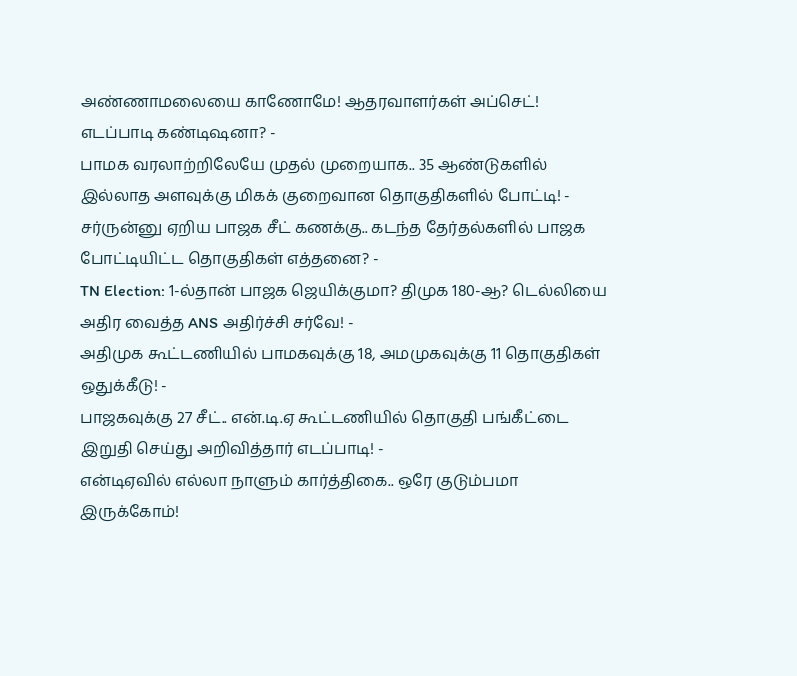அண்ணாமலையை காணோமே! ஆதரவாளர்கள் அப்செட்! எடப்பாடி கண்டிஷனா? -
பாமக வரலாற்றிலேயே முதல் முறையாக.. 35 ஆண்டுகளில் இல்லாத அளவுக்கு மிகக் குறைவான தொகுதிகளில் போட்டி! -
சர்ருன்னு ஏறிய பாஜக சீட் கணக்கு.. கடந்த தேர்தல்களில் பாஜக போட்டியிட்ட தொகுதிகள் எத்தனை? -
TN Election: 1-ல்தான் பாஜக ஜெயிக்குமா? திமுக 180-ஆ? டெல்லியை அதிர வைத்த ANS அதிர்ச்சி சர்வே! -
அதிமுக கூட்டணியில் பாமகவுக்கு 18, அமமுகவுக்கு 11 தொகுதிகள் ஒதுக்கீடு! -
பாஜகவுக்கு 27 சீட்.. என்.டி.ஏ கூட்டணியில் தொகுதி பங்கீட்டை இறுதி செய்து அறிவித்தார் எடப்பாடி! -
என்டிஏவில் எல்லா நாளும் கார்த்திகை.. ஒரே குடும்பமா இருக்கோம்!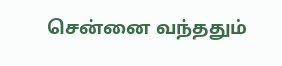சென்னை வந்ததும்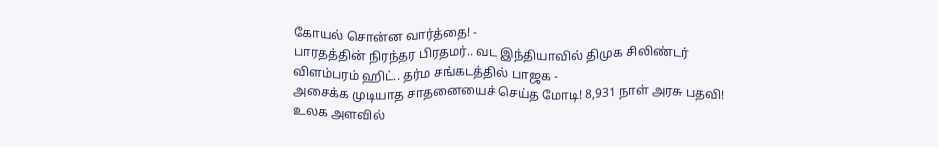கோயல் சொன்ன வார்த்தை! -
பாரதத்தின் நிரந்தர பிரதமர்.. வட இந்தியாவில் திமுக சிலிண்டர் விளம்பரம் ஹிட்.. தர்ம சங்கடத்தில் பாஜக -
அசைக்க முடியாத சாதனையைச் செய்த மோடி! 8,931 நாள் அரசு பதவி! உலக அளவில்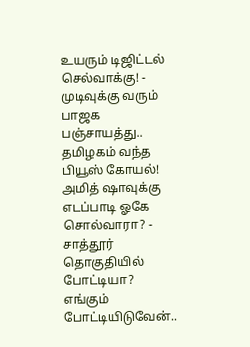உயரும் டிஜிட்டல் செல்வாக்கு! -
முடிவுக்கு வரும் பாஜக பஞ்சாயத்து.. தமிழகம் வந்த பியூஸ் கோயல்! அமித் ஷாவுக்கு எடப்பாடி ஓகே சொல்வாரா? -
சாத்தூர் தொகுதியில் போட்டியா? எங்கும் போட்டியிடுவேன்..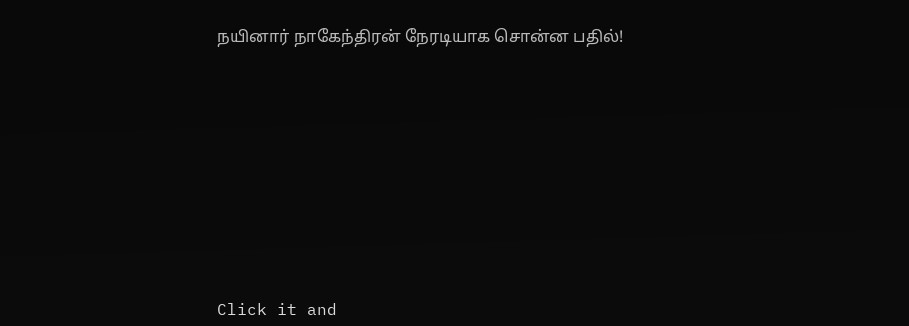நயினார் நாகேந்திரன் நேரடியாக சொன்ன பதில்!












Click it and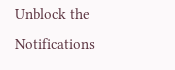Unblock the Notifications